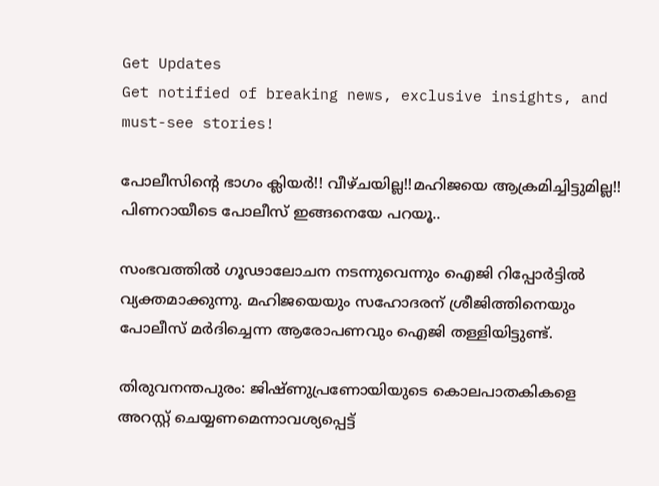Get Updates
Get notified of breaking news, exclusive insights, and must-see stories!

പോലീസിന്റെ ഭാഗം ക്ലിയര്‍!! വീഴ്ചയില്ല!!മഹിജയെ ആക്രമിച്ചിട്ടുമില്ല!! പിണറായീടെ പോലീസ് ഇങ്ങനെയേ പറയൂ..

സംഭവത്തില്‍ ഗൂഢാലോചന നടന്നുവെന്നും ഐജി റിപ്പോര്‍ട്ടില്‍ വ്യക്തമാക്കുന്നു. മഹിജയെയും സഹോദരന് ശ്രീജിത്തിനെയും പോലീസ് മര്‍ദിച്ചെന്ന ആരോപണവും ഐജി തള്ളിയിട്ടുണ്ട്.

തിരുവനന്തപുരം: ജിഷ്ണുപ്രണോയിയുടെ കൊലപാതകികളെ അറസ്റ്റ് ചെയ്യണമെന്നാവശ്യപ്പെട്ട്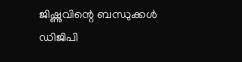ജിഷ്ണുവിന്റെ ബന്ധുക്കള്‍ ഡിജിപി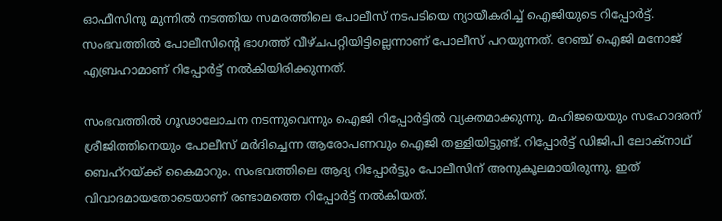ഓഫീസിനു മുന്നില്‍ നടത്തിയ സമരത്തിലെ പോലീസ് നടപടിയെ ന്യായീകരിച്ച് ഐജിയുടെ റിപ്പോര്‍ട്ട്. സംഭവത്തില്‍ പോലീസിന്റെ ഭാഗത്ത് വീഴ്ചപറ്റിയിട്ടില്ലെന്നാണ് പോലീസ് പറയുന്നത്. റേഞ്ച് ഐജി മനോജ് എബ്രഹാമാണ് റിപ്പോര്‍ട്ട് നല്‍കിയിരിക്കുന്നത്.

സംഭവത്തില്‍ ഗൂഢാലോചന നടന്നുവെന്നും ഐജി റിപ്പോര്‍ട്ടില്‍ വ്യക്തമാക്കുന്നു. മഹിജയെയും സഹോദരന് ശ്രീജിത്തിനെയും പോലീസ് മര്‍ദിച്ചെന്ന ആരോപണവും ഐജി തള്ളിയിട്ടുണ്ട്. റിപ്പോര്‍ട്ട് ഡിജിപി ലോക്‌നാഥ് ബെഹ്‌റയ്ക്ക് കൈമാറും. സംഭവത്തിലെ ആദ്യ റിപ്പോര്‍ട്ടും പോലീസിന് അനുകൂലമായിരുന്നു. ഇത് വിവാദമായതോടെയാണ് രണ്ടാമത്തെ റിപ്പോര്‍ട്ട് നല്‍കിയത്.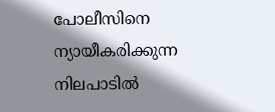പോലീസിനെ ന്യായീകരിക്കുന്ന നിലപാടില്‍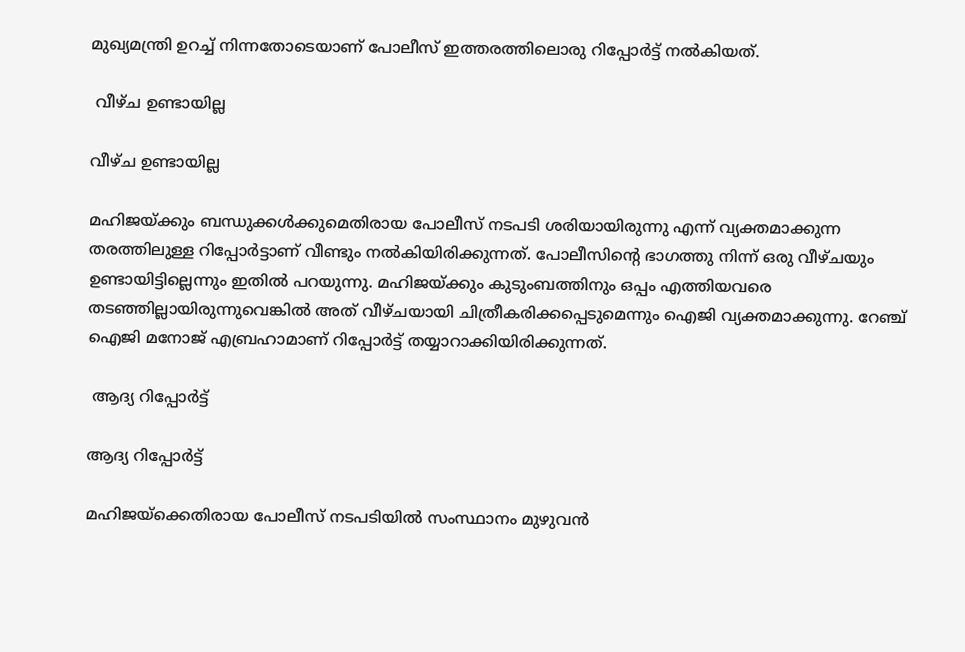മുഖ്യമന്ത്രി ഉറച്ച് നിന്നതോടെയാണ് പോലീസ് ഇത്തരത്തിലൊരു റിപ്പോര്‍ട്ട് നല്‍കിയത്.

 വീഴ്ച ഉണ്ടായില്ല

വീഴ്ച ഉണ്ടായില്ല

മഹിജയ്ക്കും ബന്ധുക്കള്‍ക്കുമെതിരായ പോലീസ് നടപടി ശരിയായിരുന്നു എന്ന് വ്യക്തമാക്കുന്ന തരത്തിലുള്ള റിപ്പോര്‍ട്ടാണ് വീണ്ടും നല്‍കിയിരിക്കുന്നത്. പോലീസിന്റെ ഭാഗത്തു നിന്ന് ഒരു വീഴ്ചയും ഉണ്ടായിട്ടില്ലെന്നും ഇതില്‍ പറയുന്നു. മഹിജയ്ക്കും കുടുംബത്തിനും ഒപ്പം എത്തിയവരെ തടഞ്ഞില്ലായിരുന്നുവെങ്കില്‍ അത് വീഴ്ചയായി ചിത്രീകരിക്കപ്പെടുമെന്നും ഐജി വ്യക്തമാക്കുന്നു. റേഞ്ച് ഐജി മനോജ് എബ്രഹാമാണ് റിപ്പോര്‍ട്ട് തയ്യാറാക്കിയിരിക്കുന്നത്.

 ആദ്യ റിപ്പോര്‍ട്ട്

ആദ്യ റിപ്പോര്‍ട്ട്

മഹിജയ്‌ക്കെതിരായ പോലീസ് നടപടിയില്‍ സംസ്ഥാനം മുഴുവന്‍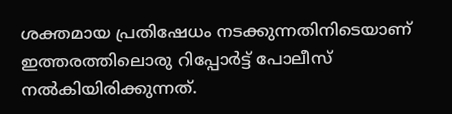ശക്തമായ പ്രതിഷേധം നടക്കുന്നതിനിടെയാണ് ഇത്തരത്തിലൊരു റിപ്പോര്‍ട്ട് പോലീസ് നല്‍കിയിരിക്കുന്നത്.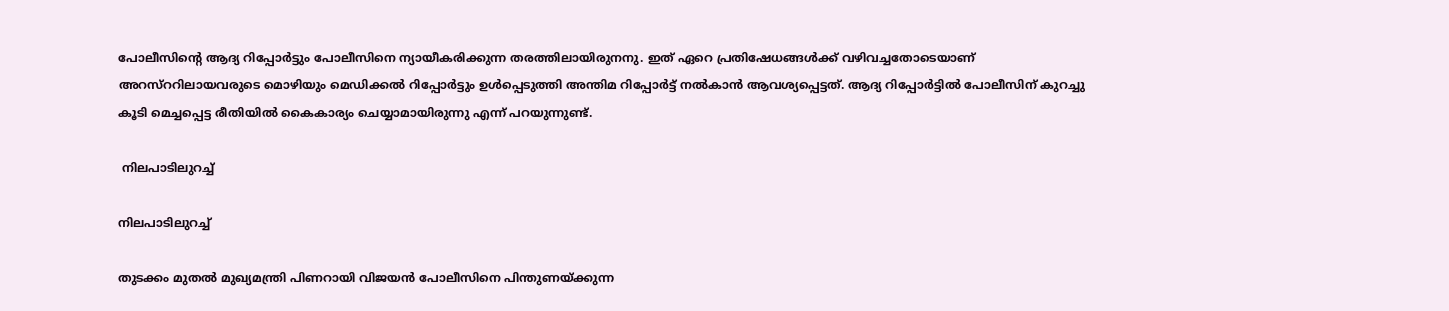പോലീസിന്റെ ആദ്യ റിപ്പോര്‍ട്ടും പോലീസിനെ ന്യായീകരിക്കുന്ന തരത്തിലായിരുനനു. ഇത് ഏറെ പ്രതിഷേധങ്ങള്‍ക്ക് വഴിവച്ചതോടെയാണ് അറസ്‌ററിലായവരുടെ മൊഴിയും മെഡിക്കല്‍ റിപ്പോര്‍ട്ടും ഉള്‍പ്പെടുത്തി അന്തിമ റിപ്പോര്‍ട്ട് നല്‍കാന്‍ ആവശ്യപ്പെട്ടത്. ആദ്യ റിപ്പോര്‍ട്ടില്‍ പോലീസിന് കുറച്ചു കൂടി മെച്ചപ്പെട്ട രീതിയില്‍ കൈകാര്യം ചെയ്യാമായിരുന്നു എന്ന് പറയുന്നുണ്ട്.

 നിലപാടിലുറച്ച്

നിലപാടിലുറച്ച്

തുടക്കം മുതല്‍ മുഖ്യമന്ത്രി പിണറായി വിജയന്‍ പോലീസിനെ പിന്തുണയ്ക്കുന്ന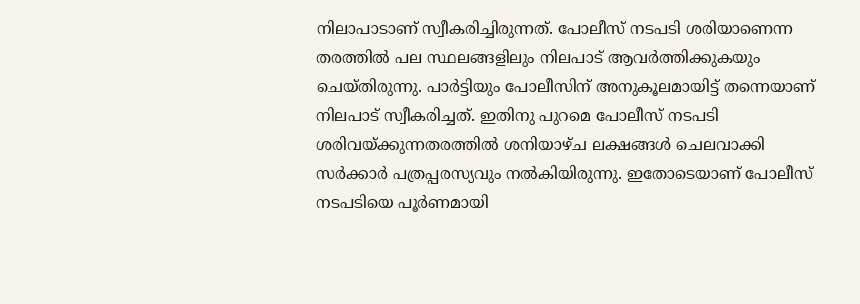നിലാപാടാണ് സ്വീകരിച്ചിരുന്നത്. പോലീസ് നടപടി ശരിയാണെന്ന തരത്തില്‍ പല സ്ഥലങ്ങളിലും നിലപാട് ആവര്‍ത്തിക്കുകയും ചെയ്തിരുന്നു. പാര്‍ട്ടിയും പോലീസിന് അനുകൂലമായിട്ട് തന്നെയാണ് നിലപാട് സ്വീകരിച്ചത്. ഇതിനു പുറമെ പോലീസ് നടപടി ശരിവയ്ക്കുന്നതരത്തില്‍ ശനിയാഴ്ച ലക്ഷങ്ങള്‍ ചെലവാക്കി സര്‍ക്കാര്‍ പത്രപ്പരസ്യവും നല്‍കിയിരുന്നു. ഇതോടെയാണ് പോലീസ് നടപടിയെ പൂര്‍ണമായി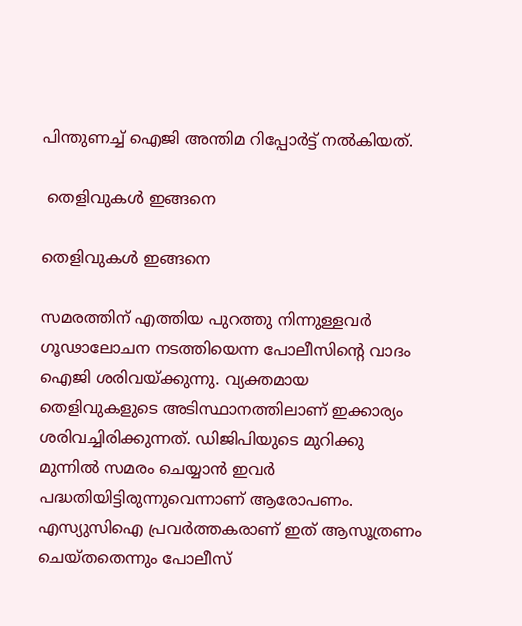പിന്തുണച്ച് ഐജി അന്തിമ റിപ്പോര്‍ട്ട് നല്‍കിയത്.

 തെളിവുകള്‍ ഇങ്ങനെ

തെളിവുകള്‍ ഇങ്ങനെ

സമരത്തിന് എത്തിയ പുറത്തു നിന്നുള്ളവര്‍ ഗൂഢാലോചന നടത്തിയെന്ന പോലീസിന്റെ വാദം ഐജി ശരിവയ്ക്കുന്നു. വ്യക്തമായ തെളിവുകളുടെ അടിസ്ഥാനത്തിലാണ് ഇക്കാര്യം ശരിവച്ചിരിക്കുന്നത്. ഡിജിപിയുടെ മുറിക്കു മുന്നില്‍ സമരം ചെയ്യാന്‍ ഇവര്‍ പദ്ധതിയിട്ടിരുന്നുവെന്നാണ് ആരോപണം. എസ്യുസിഐ പ്രവര്‍ത്തകരാണ് ഇത് ആസൂത്രണം ചെയ്തതെന്നും പോലീസ്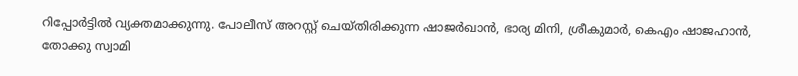റിപ്പോര്‍ട്ടില്‍ വ്യക്തമാക്കുന്നു. പോലീസ് അറസ്റ്റ് ചെയ്തിരിക്കുന്ന ഷാജര്‍ഖാന്‍, ഭാര്യ മിനി, ശ്രീകുമാര്‍, കെഎം ഷാജഹാന്‍, തോക്കു സ്വാമി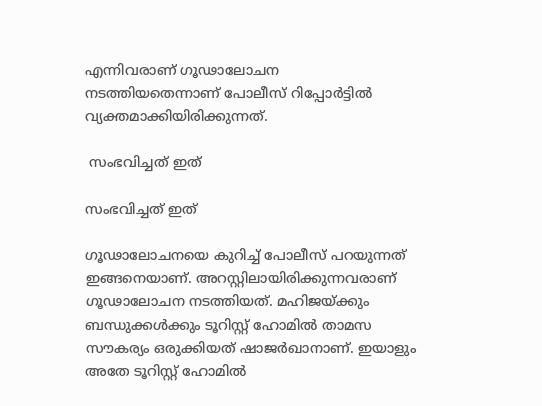എന്നിവരാണ് ഗൂഢാലോചന നടത്തിയതെന്നാണ് പോലീസ് റിപ്പോര്‍ട്ടില്‍ വ്യക്തമാക്കിയിരിക്കുന്നത്.

 സംഭവിച്ചത് ഇത്

സംഭവിച്ചത് ഇത്

ഗൂഢാലോചനയെ കുറിച്ച് പോലീസ് പറയുന്നത് ഇങ്ങനെയാണ്. അറസ്റ്റിലായിരിക്കുന്നവരാണ് ഗൂഢാലോചന നടത്തിയത്. മഹിജയ്ക്കും ബന്ധുക്കള്‍ക്കും ടൂറിസ്റ്റ് ഹോമില്‍ താമസ സൗകര്യം ഒരുക്കിയത് ഷാജര്‍ഖാനാണ്. ഇയാളും അതേ ടൂറിസ്റ്റ് ഹോമില്‍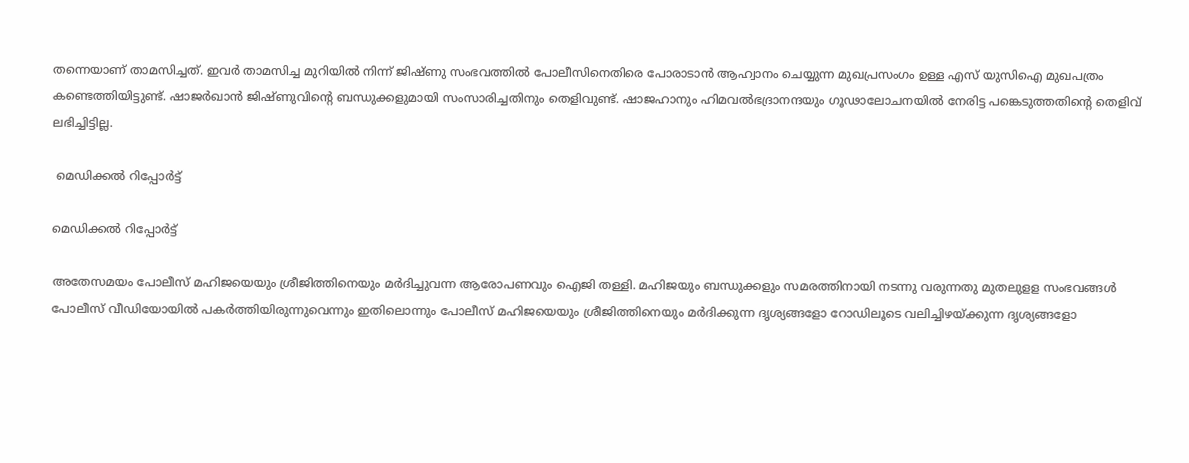തന്നെയാണ് താമസിച്ചത്. ഇവര്‍ താമസിച്ച മുറിയില്‍ നിന്ന് ജിഷ്ണു സംഭവത്തില്‍ പോലീസിനെതിരെ പോരാടാന്‍ ആഹ്വാനം ചെയ്യുന്ന മുഖപ്രസംഗം ഉള്ള എസ് യുസിഐ മുഖപത്രം കണ്ടെത്തിയിട്ടുണ്ട്. ഷാജര്‍ഖാന്‍ ജിഷ്ണുവിന്റെ ബന്ധുക്കളുമായി സംസാരിച്ചതിനും തെളിവുണ്ട്. ഷാജഹാനും ഹിമവല്‍ഭദ്രാനന്ദയും ഗൂഢാലോചനയില്‍ നേരിട്ട പങ്കെടുത്തതിന്റെ തെളിവ് ലഭിച്ചിട്ടില്ല.

 മെഡിക്കല്‍ റിപ്പോര്‍ട്ട്

മെഡിക്കല്‍ റിപ്പോര്‍ട്ട്

അതേസമയം പോലീസ് മഹിജയെയും ശ്രീജിത്തിനെയും മര്‍ദിച്ചുവന്ന ആരോപണവും ഐജി തള്ളി. മഹിജയും ബന്ധുക്കളും സമരത്തിനായി നടന്നു വരുന്നതു മുതലുളള സംഭവങ്ങള്‍ പോലീസ് വീഡിയോയില്‍ പകര്‍ത്തിയിരുന്നുവെന്നും ഇതിലൊന്നും പോലീസ് മഹിജയെയും ശ്രീജിത്തിനെയും മര്‍ദിക്കുന്ന ദൃശ്യങ്ങളോ റോഡിലൂടെ വലിച്ചിഴയ്ക്കുന്ന ദൃശ്യങ്ങളോ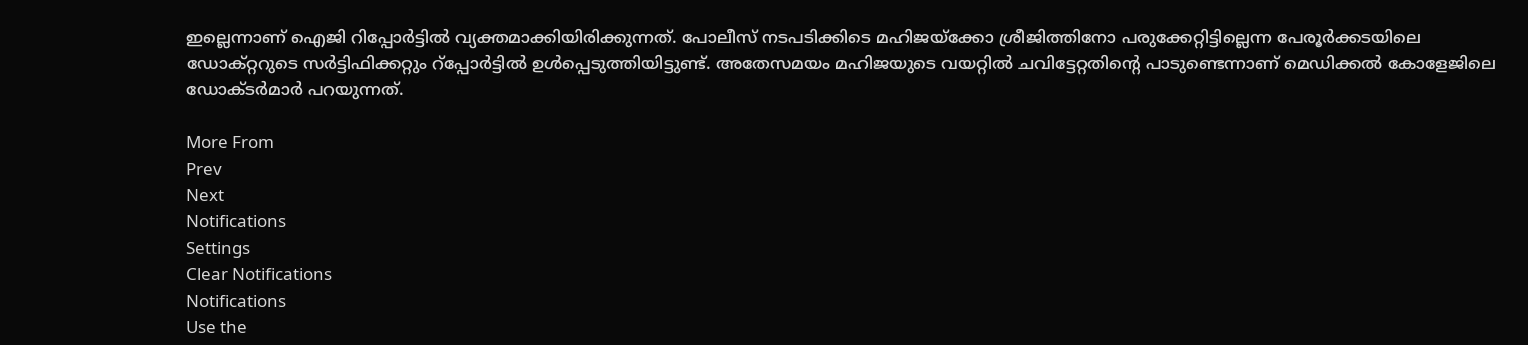ഇല്ലെന്നാണ് ഐജി റിപ്പോര്‍ട്ടില്‍ വ്യക്തമാക്കിയിരിക്കുന്നത്. പോലീസ് നടപടിക്കിടെ മഹിജയ്‌ക്കോ ശ്രീജിത്തിനോ പരുക്കേറ്റിട്ടില്ലെന്ന പേരൂര്‍ക്കടയിലെ ഡോക്റ്ററുടെ സര്‍ട്ടിഫിക്കറ്റും റ്‌പ്പോര്‍ട്ടില്‍ ഉള്‍പ്പെടുത്തിയിട്ടുണ്ട്. അതേസമയം മഹിജയുടെ വയറ്റില്‍ ചവിട്ടേറ്റതിന്റെ പാടുണ്ടെന്നാണ് മെഡിക്കല്‍ കോളേജിലെ ഡോക്ടര്‍മാര്‍ പറയുന്നത്.

More From
Prev
Next
Notifications
Settings
Clear Notifications
Notifications
Use the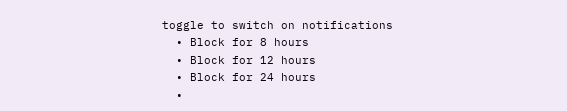toggle to switch on notifications
  • Block for 8 hours
  • Block for 12 hours
  • Block for 24 hours
  •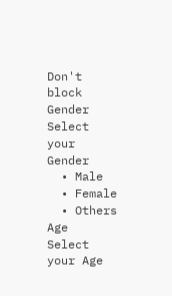Don't block
Gender
Select your Gender
  • Male
  • Female
  • Others
Age
Select your Age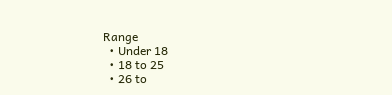Range
  • Under 18
  • 18 to 25
  • 26 to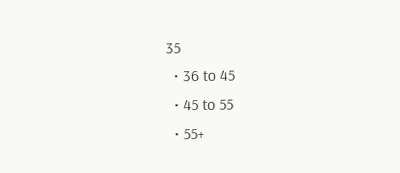35
  • 36 to 45
  • 45 to 55
  • 55+